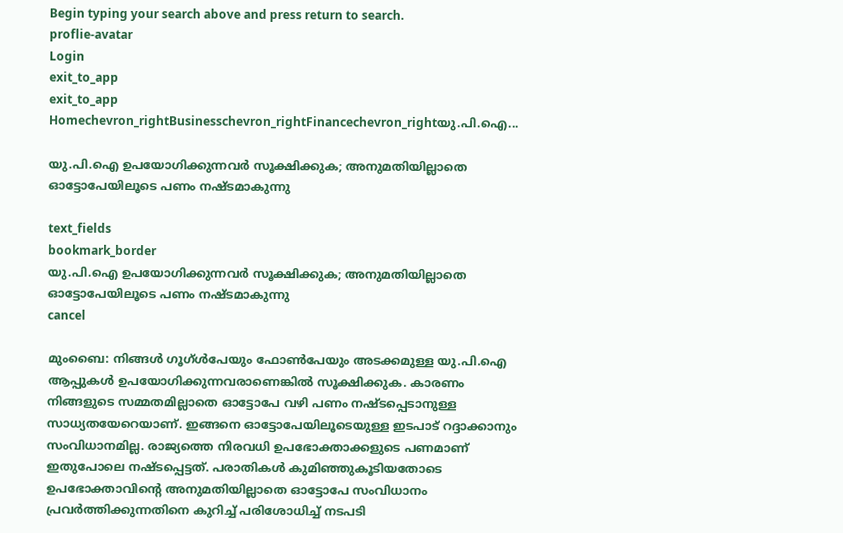Begin typing your search above and press return to search.
proflie-avatar
Login
exit_to_app
exit_to_app
Homechevron_rightBusinesschevron_rightFinancechevron_rightയു.പി.ഐ...

യു.പി.ഐ ഉപയോഗിക്കുന്നവർ സൂക്ഷിക്കുക; അനുമതിയില്ലാതെ ഓട്ടോപേയിലൂടെ പണം നഷ്ടമാകുന്നു

text_fields
bookmark_border
യു.പി.ഐ ഉപയോഗിക്കുന്നവർ സൂക്ഷിക്കുക; അനുമതിയില്ലാതെ ഓട്ടോപേയിലൂടെ പണം നഷ്ടമാകുന്നു
cancel

മുംബൈ: നിങ്ങൾ ഗൂഗ്ൾപേയും ഫോൺപേയും അടക്കമുള്ള യു.പി.ഐ ആപ്പുകൾ ഉപയോഗിക്കുന്നവരാണെങ്കിൽ സൂക്ഷിക്കുക. കാരണം നിങ്ങളുടെ സമ്മതമില്ലാതെ ഓട്ടോപേ വഴി പണം നഷ്ടപ്പെടാനുള്ള സാധ്യതയേറെയാണ്. ഇങ്ങനെ ഓട്ടോപേയിലൂടെയുള്ള ഇടപാട് റദ്ദാക്കാനും സംവിധാനമില്ല. രാജ്യത്തെ നിരവധി ഉപഭോക്താക്കളുടെ പണമാണ് ഇതുപോലെ നഷ്ടപ്പെട്ടത്. പരാതികൾ കുമിഞ്ഞുകൂടിയതോടെ ഉപഭോക്താവിന്റെ അനുമതിയില്ലാതെ ഓട്ടോപേ സംവിധാനം പ്രവർത്തിക്കുന്നതിനെ കുറിച്ച് പരിശോധിച്ച് നടപടി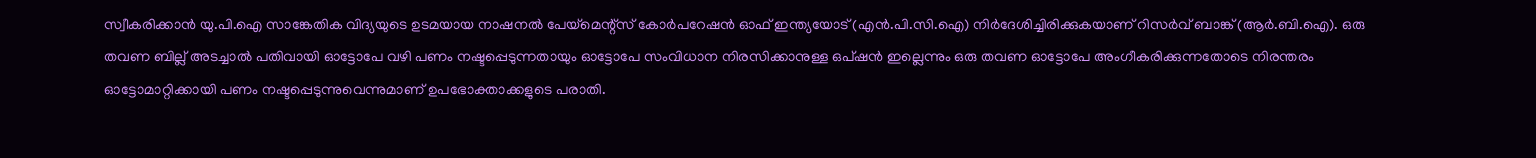സ്വീകരിക്കാൻ യു.പി.ഐ സാങ്കേതിക വിദ്യയുടെ ഉടമയായ നാഷനൽ പേയ്മെന്റ്സ് കോർപറേഷൻ ഓഫ് ഇന്ത്യയോട് (എൻ.പി.സി.ഐ) നിർദേശിച്ചിരിക്കുകയാണ് റിസർവ് ബാങ്ക് (ആർ.ബി.ഐ). ഒരു തവണ ബില്ല് അടച്ചാൽ പതിവായി ഓട്ടോപേ വഴി പണം നഷ്ടപ്പെടുന്നതായും ഓട്ടോപേ സംവിധാന നിരസിക്കാനുള്ള ഒപ്ഷൻ ഇല്ലെന്നും ഒരു തവണ ഓട്ടോപേ അംഗീകരിക്കുന്നതോടെ നിരന്തരം ഓട്ടോമാറ്റിക്കായി പണം നഷ്ടപ്പെടുന്നുവെന്നുമാണ് ഉപഭോക്താക്കളുടെ പരാതി.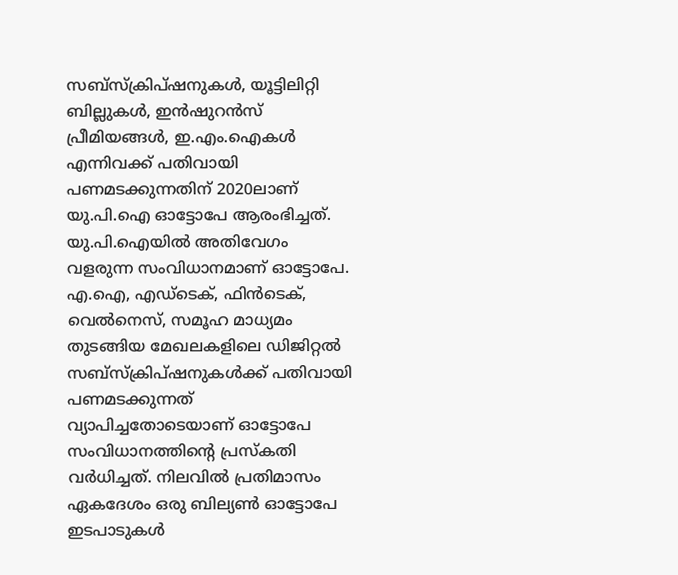സബ്‌സ്‌ക്രിപ്‌ഷനുകൾ, യൂട്ടിലിറ്റി ബില്ലുകൾ, ഇൻഷുറൻസ് പ്രീമിയങ്ങൾ, ഇ.എം.ഐകൾ എന്നിവക്ക് പതിവായി പണമടക്കുന്നതിന് 2020ലാണ് യു.പി.ഐ ഓട്ടോപേ ആരംഭിച്ചത്. യു.പി.ഐയിൽ അതിവേഗം വളരുന്ന സംവിധാനമാണ് ഓട്ടോപേ. എ.ഐ, എഡ്‌ടെക്, ഫിൻ‌ടെക്, വെൽ‌നെസ്, സമൂഹ മാധ്യമം തുടങ്ങിയ മേഖലകളിലെ ഡിജിറ്റൽ സബ്‌സ്‌ക്രിപ്‌ഷനുകൾക്ക് പതിവായി പണമടക്കുന്നത് വ്യാപിച്ചതോടെയാണ് ഓട്ടോപേ സംവിധാനത്തിന്റെ പ്രസ്കതി വർധിച്ചത്. നിലവിൽ പ്രതിമാസം ഏകദേശം ഒരു ബില്യൺ ഓട്ടോപേ ഇടപാടുകൾ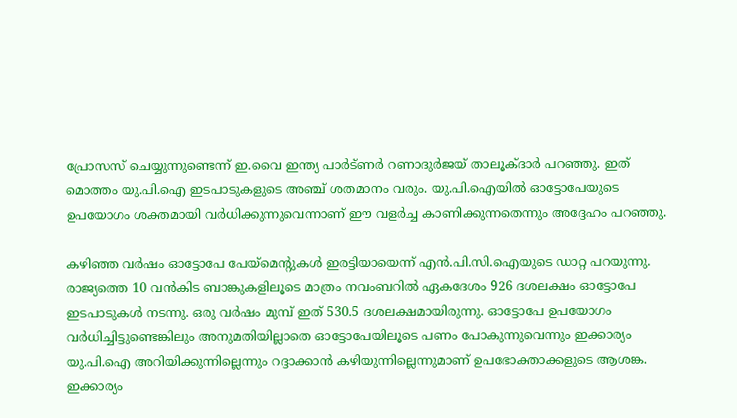പ്രോസസ് ചെയ്യുന്നുണ്ടെന്ന് ഇ.വൈ ഇന്ത്യ പാർട്ണർ റണാദുർജയ് താലൂക്ദാർ പറഞ്ഞു. ഇത് മൊത്തം യു.പി.ഐ ഇടപാടുകളുടെ അഞ്ച് ശതമാനം വരും. യു.പി.ഐയിൽ ഓട്ടോപേയുടെ ഉപയോഗം ശക്തമായി വർധിക്കുന്നുവെന്നാണ് ഈ വളർച്ച കാണിക്കുന്നതെന്നും അദ്ദേഹം പറഞ്ഞു.

കഴിഞ്ഞ വർഷം ഓട്ടോപേ പേയ്‌മെന്റുകൾ ഇരട്ടിയായെന്ന് എൻ.പി.സി.ഐയുടെ ഡാറ്റ പറയുന്നു. രാജ്യത്തെ 10 വൻകിട ബാങ്കുകളിലൂടെ മാത്രം നവംബറിൽ ഏകദേശം 926 ദശലക്ഷം ഓട്ടോപേ ഇടപാടുകൾ നടന്നു. ഒരു വർഷം മുമ്പ് ഇത് 530.5 ദശലക്ഷമായിരുന്നു. ഓട്ടോപേ ഉപയോഗം വർധിച്ചിട്ടുണ്ടെങ്കിലും അനുമതിയില്ലാതെ ഓട്ടോപേയിലൂടെ പണം പോകുന്നുവെന്നും ഇക്കാര്യം യു.പി.ഐ അറിയിക്കുന്നില്ലെന്നും റദ്ദാക്കാൻ കഴിയുന്നില്ലെന്നുമാണ് ഉപഭോക്താക്കളുടെ ആശങ്ക. ഇക്കാര്യം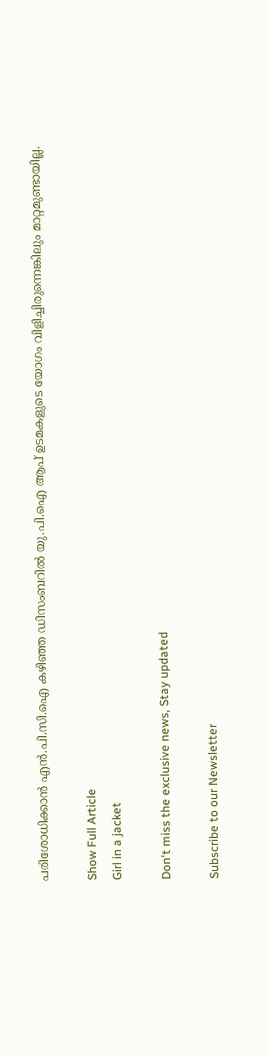പരിശോധിക്കാൻ എൻ.പി.സി.ഐ കഴിഞ്ഞ ഡിസംബറിൽ യു.പി.ഐ ആപ് ഉടമകളുടെ യോഗം വിളിച്ചിരുന്നെങ്കിലും മാറ്റമുണ്ടായില്ല.

Show Full Article
Girl in a jacket

Don't miss the exclusive news, Stay updated

Subscribe to our Newsletter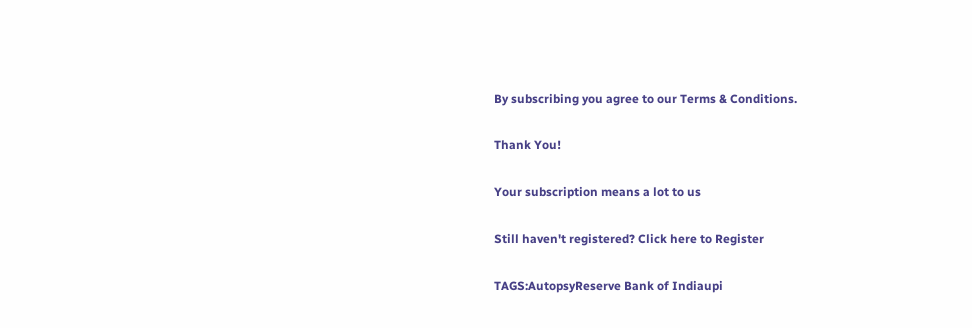By subscribing you agree to our Terms & Conditions.

Thank You!

Your subscription means a lot to us

Still haven't registered? Click here to Register

TAGS:AutopsyReserve Bank of Indiaupi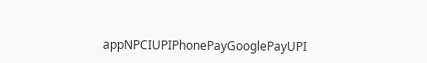appNPCIUPIPhonePayGooglePayUPI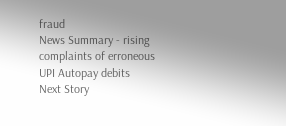fraud
News Summary - rising complaints of erroneous UPI Autopay debits
Next Story